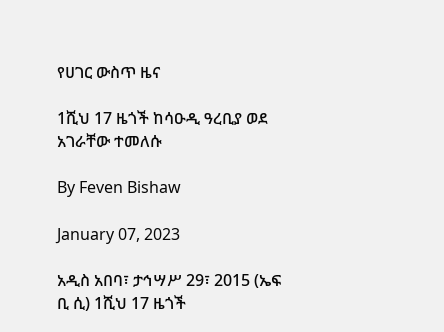የሀገር ውስጥ ዜና

1ሺህ 17 ዜጎች ከሳዑዲ ዓረቢያ ወደ አገራቸው ተመለሱ

By Feven Bishaw

January 07, 2023

አዲስ አበባ፣ ታኅሣሥ 29፣ 2015 (ኤፍ ቢ ሲ) 1ሺህ 17 ዜጎች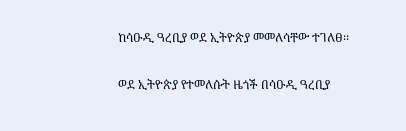ከሳዑዲ ዓረቢያ ወደ ኢትዮጵያ መመለሳቸው ተገለፀ፡፡

ወደ ኢትዮጵያ የተመለሱት ዜጎች በሳዑዲ ዓረቢያ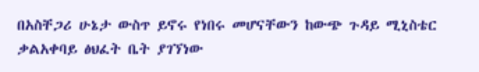በአስቸጋሪ ሁኔታ ውስጥ ይኖሩ የነበሩ መሆናቸውን ከውጭ ጉዳይ ሚኒስቴር ቃልአቀባይ ፅህፈት ቤት ያገኘነው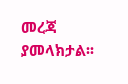መረጃ ያመላክታል፡፡